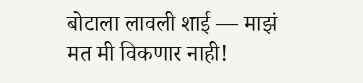बोटाला लावली शाई — माझं मत मी विकणार नाही!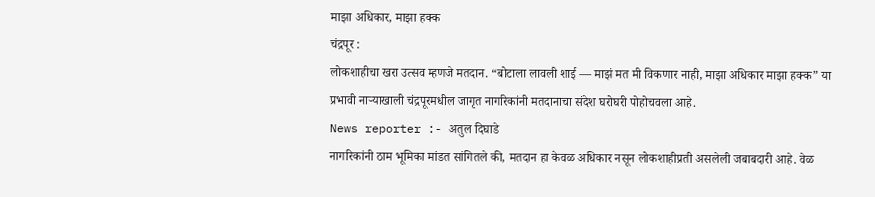माझा अधिकार, माझा हक्क
चंद्रपूर :
लोकशाहीचा खरा उत्सव म्हणजे मतदान. “बोटाला लावली शाई — माझं मत मी विकणार नाही, माझा अधिकार माझा हक्क” या प्रभावी नाऱ्याखाली चंद्रपूरमधील जागृत नागरिकांनी मतदानाचा संदेश घरोघरी पोहोचवला आहे.
News reporter :- अतुल दिघाडे
नागरिकांनी ठाम भूमिका मांडत सांगितले की, मतदान हा केवळ अधिकार नसून लोकशाहीप्रती असलेली जबाबदारी आहे. वेळ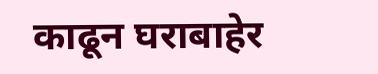काढून घराबाहेर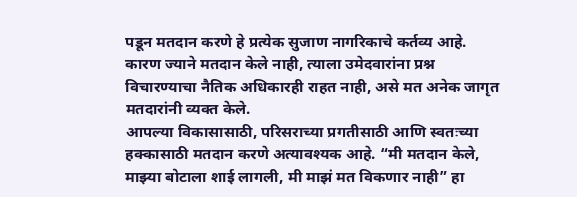पडून मतदान करणे हे प्रत्येक सुजाण नागरिकाचे कर्तव्य आहे. कारण ज्याने मतदान केले नाही, त्याला उमेदवारांना प्रश्न विचारण्याचा नैतिक अधिकारही राहत नाही, असे मत अनेक जागृत मतदारांनी व्यक्त केले.
आपल्या विकासासाठी, परिसराच्या प्रगतीसाठी आणि स्वतःच्या हक्कासाठी मतदान करणे अत्यावश्यक आहे. “मी मतदान केले, माझ्या बोटाला शाई लागली, मी माझं मत विकणार नाही” हा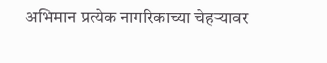अभिमान प्रत्येक नागरिकाच्या चेहऱ्यावर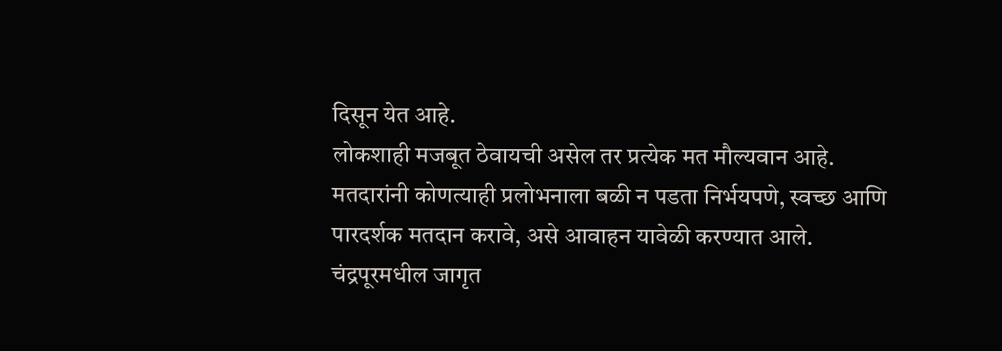दिसून येत आहे.
लोकशाही मजबूत ठेवायची असेल तर प्रत्येक मत मौल्यवान आहे. मतदारांनी कोणत्याही प्रलोभनाला बळी न पडता निर्भयपणे, स्वच्छ आणि पारदर्शक मतदान करावे, असे आवाहन यावेळी करण्यात आले.
चंद्रपूरमधील जागृत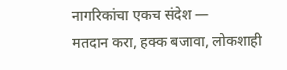नागरिकांचा एकच संदेश —
मतदान करा, हक्क बजावा, लोकशाही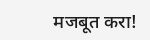मजबूत करा!